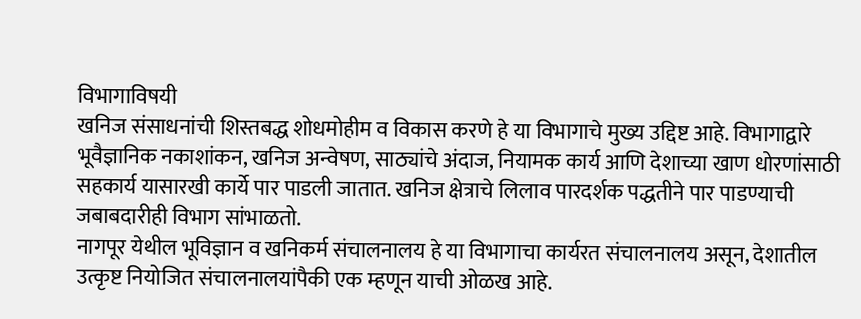विभागाविषयी
खनिज संसाधनांची शिस्तबद्ध शोधमोहीम व विकास करणे हे या विभागाचे मुख्य उद्दिष्ट आहे. विभागाद्वारे भूवैज्ञानिक नकाशांकन, खनिज अन्वेषण, साठ्यांचे अंदाज, नियामक कार्य आणि देशाच्या खाण धोरणांसाठी सहकार्य यासारखी कार्ये पार पाडली जातात. खनिज क्षेत्राचे लिलाव पारदर्शक पद्धतीने पार पाडण्याची जबाबदारीही विभाग सांभाळतो.
नागपूर येथील भूविज्ञान व खनिकर्म संचालनालय हे या विभागाचा कार्यरत संचालनालय असून, देशातील उत्कृष्ट नियोजित संचालनालयांपैकी एक म्हणून याची ओळख आहे.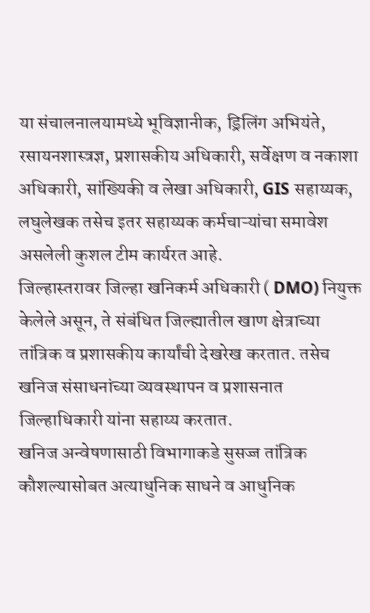या संचालनालयामध्ये भूविज्ञानीक, ड्रिलिंग अभियंते, रसायनशास्त्रज्ञ, प्रशासकीय अधिकारी, सर्वेक्षण व नकाशा अधिकारी, सांख्यिकी व लेखा अधिकारी, GIS सहाय्यक, लघुलेखक तसेच इतर सहाय्यक कर्मचाऱ्यांचा समावेश असलेली कुशल टीम कार्यरत आहे.
जिल्हास्तरावर जिल्हा खनिकर्म अधिकारी ( DMO) नियुक्त केलेले असून, ते संबंधित जिल्ह्यातील खाण क्षेत्राच्या तांत्रिक व प्रशासकीय कार्यांची देखरेख करतात. तसेच खनिज संसाधनांच्या व्यवस्थापन व प्रशासनात जिल्हाधिकारी यांना सहाय्य करतात.
खनिज अन्वेषणासाठी विभागाकडे सुसज्ज तांत्रिक कौशल्यासोबत अत्याधुनिक साधने व आधुनिक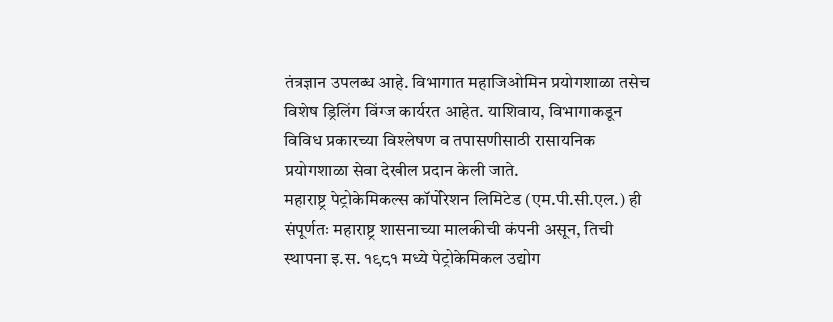तंत्रज्ञान उपलब्ध आहे. विभागात महाजिओमिन प्रयोगशाळा तसेच विशेष ड्रिलिंग विंग्ज कार्यरत आहेत. याशिवाय, विभागाकडून विविध प्रकारच्या विश्लेषण व तपासणीसाठी रासायनिक प्रयोगशाळा सेवा देखील प्रदान केली जाते.
महाराष्ट्र पेट्रोकेमिकल्स कॉर्पोरेशन लिमिटेड (एम.पी.सी.एल.) ही संपूर्णतः महाराष्ट्र शासनाच्या मालकीची कंपनी असून, तिची स्थापना इ.स. १९८१ मध्ये पेट्रोकेमिकल उद्योग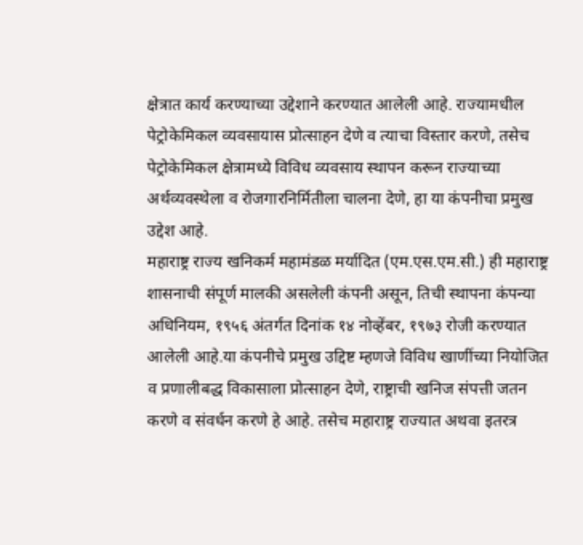क्षेत्रात कार्य करण्याच्या उद्देशाने करण्यात आलेली आहे. राज्यामधील पेट्रोकेमिकल व्यवसायास प्रोत्साहन देणे व त्याचा विस्तार करणे, तसेच पेट्रोकेमिकल क्षेत्रामध्ये विविध व्यवसाय स्थापन करून राज्याच्या अर्थव्यवस्थेला व रोजगारनिर्मितीला चालना देणे, हा या कंपनीचा प्रमुख उद्देश आहे.
महाराष्ट्र राज्य खनिकर्म महामंडळ मर्यादित (एम.एस.एम.सी.) ही महाराष्ट्र शासनाची संपूर्ण मालकी असलेली कंपनी असून, तिची स्थापना कंपन्या अधिनियम, १९५६ अंतर्गत दिनांक १४ नोव्हेंबर, १९७३ रोजी करण्यात आलेली आहे.या कंपनीचे प्रमुख उद्दिष्ट म्हणजे विविध खाणींच्या नियोजित व प्रणालीबद्ध विकासाला प्रोत्साहन देणे, राष्ट्राची खनिज संपत्ती जतन करणे व संवर्धन करणे हे आहे. तसेच महाराष्ट्र राज्यात अथवा इतरत्र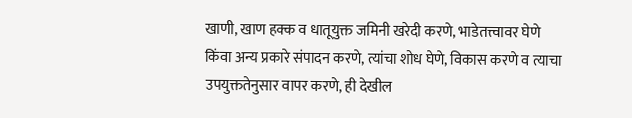खाणी, खाण हक्क व धातूयुक्त जमिनी खरेदी करणे, भाडेतत्त्वावर घेणे किंवा अन्य प्रकारे संपादन करणे, त्यांचा शोध घेणे, विकास करणे व त्याचा उपयुक्ततेनुसार वापर करणे, ही देखील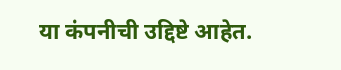या कंपनीची उद्दिष्टे आहेत.